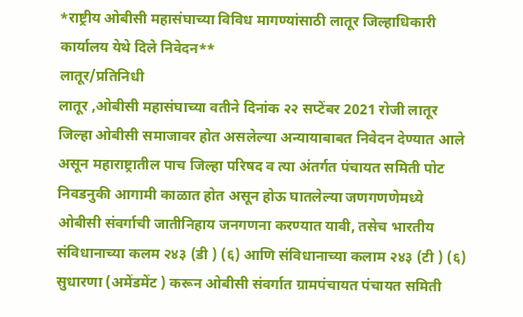*राष्ट्रीय ओबीसी महासंघाच्या विविध मागण्यांसाठी लातूर जिल्हाधिकारी कार्यालय येथे दिले निवेदन**
लातूर/प्रतिनिधी
लातूर ,ओबीसी महासंघाच्या वतीने दिनांक २२ सप्टेंबर 2021 रोजी लातूर जिल्हा ओबीसी समाजावर होत असलेल्या अन्यायाबाबत निवेदन देण्यात आले असून महाराष्ट्रातील पाच जिल्हा परिषद व त्या अंतर्गत पंचायत समिती पोट निवडनुकी आगामी काळात होत असून होऊ घातलेल्या जणगणणेमध्ये ओबीसी संवर्गाची जातीनिहाय जनगणना करण्यात यावी, तसेच भारतीय संविधानाच्या कलम २४३ (डी ) (६) आणि संविधानाच्या कलाम २४३ (टी ) (६) सुधारणा (अमेंडमेंट ) करून ओबीसी संवर्गात ग्रामपंचायत पंचायत समिती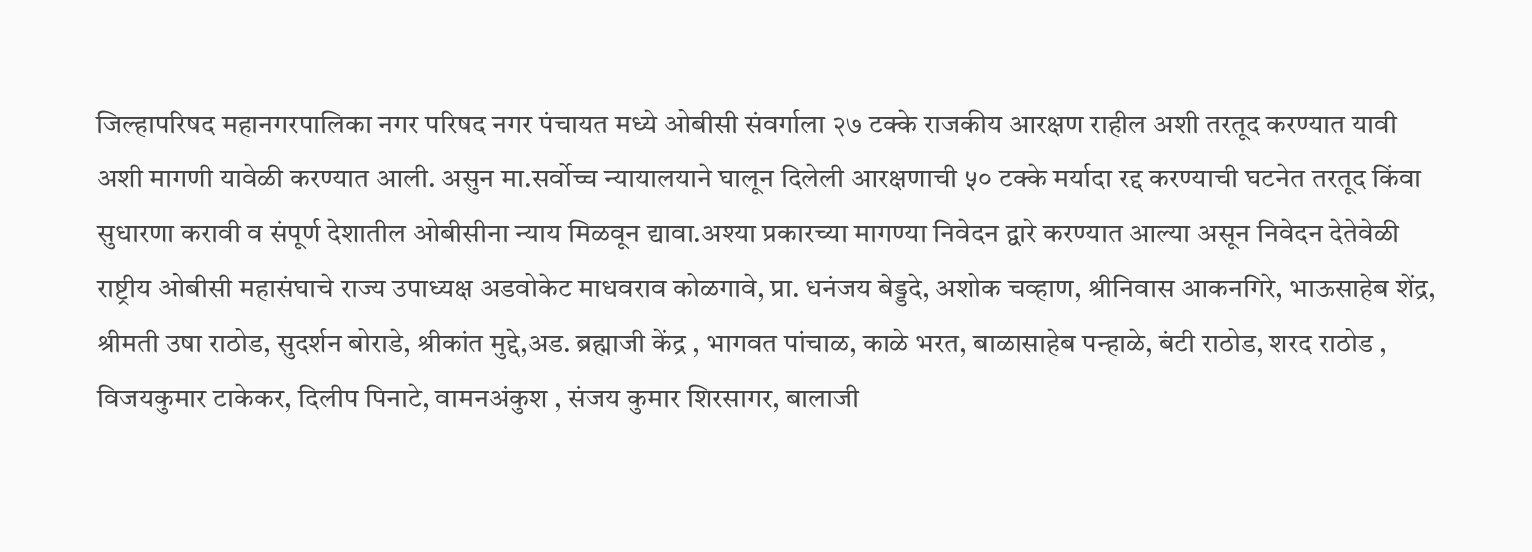जिल्हापरिषद महानगरपालिका नगर परिषद नगर पंचायत मध्ये ओबीसी संवर्गाला २७ टक्के राजकीय आरक्षण राहील अशी तरतूद करण्यात यावी अशी मागणी यावेळी करण्यात आली. असुन मा.सर्वोच्च न्यायालयाने घालून दिलेली आरक्षणाची ५० टक्के मर्यादा रद्द करण्याची घटनेत तरतूद किंवा सुधारणा करावी व संपूर्ण देशातील ओबीसीना न्याय मिळवून द्यावा.अश्या प्रकारच्या मागण्या निवेदन द्वारे करण्यात आल्या असून निवेदन देतेवेळी राष्ट्रीय ओबीसी महासंघाचे राज्य उपाध्यक्ष अडवोकेट माधवराव कोळगावे, प्रा. धनंजय बेड्डदे, अशोक चव्हाण, श्रीनिवास आकनगिरे, भाऊसाहेब शेंद्र, श्रीमती उषा राठोड, सुदर्शन बोराडे, श्रीकांत मुद्दे,अड. ब्रह्माजी केंद्र , भागवत पांचाळ, काळे भरत, बाळासाहेब पन्हाळे, बंटी राठोड, शरद राठोड , विजयकुमार टाकेकर, दिलीप पिनाटे, वामनअंकुश , संजय कुमार शिरसागर, बालाजी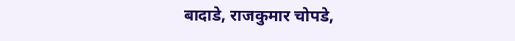बादाडे, राजकुमार चोपडे,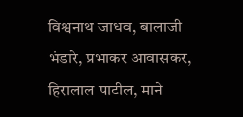विश्वनाथ जाधव, बालाजी भंडारे, प्रभाकर आवासकर, हिरालाल पाटील, माने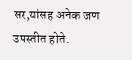सर,यांसह अनेक जण उपस्तीत होते.